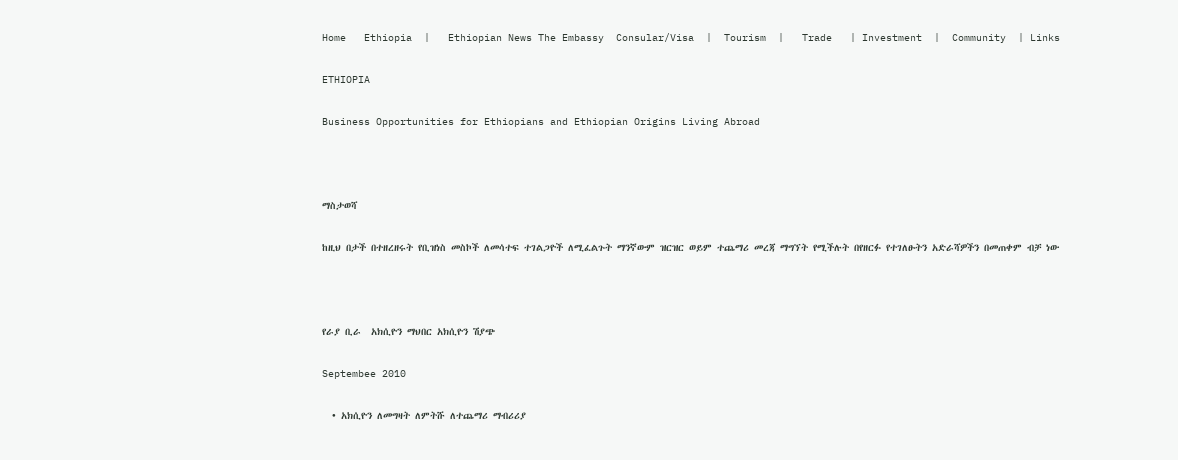Home   Ethiopia  |   Ethiopian News The Embassy  Consular/Visa  |  Tourism  |   Trade   | Investment  |  Community  | Links

ETHIOPIA

Business Opportunities for Ethiopians and Ethiopian Origins Living Abroad



ማስታወሻ

ከዚህ በታች በተዘረዘሩት የቢዝነስ መስኮች ለመሳተፍ ተገልጋዮች ለሚፈልጉት ማንኛውም ዝርዝር ወይም ተጨማሪ መረጃ ማግኘት የሚችሉት በየዘርፉ የተገለፁትን አድራሻዎችን በመጠቀም ብቻ ነው



የራያ ቢራ  አክሲዮን ማህበር አክሲዮን ሽያጭ

Septembee 2010

  • አክሲዮን ለመግዛት ለምትሹ ለተጨማሪ ማብሪሪያ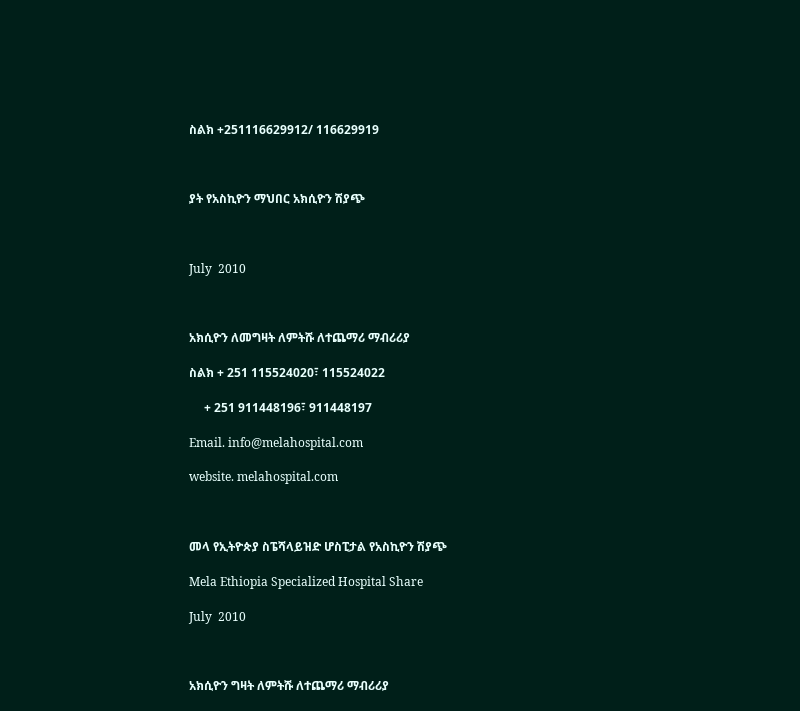ስልክ +251116629912/ 116629919



ያት የአስኪዮን ማህበር አክሲዮን ሽያጭ



July  2010



አክሲዮን ለመግዛት ለምትሹ ለተጨማሪ ማብሪሪያ

ስልክ + 251 115524020፣ 115524022

     + 251 911448196፣ 911448197

Email. info@melahospital.com

website. melahospital.com



መላ የኢትዮጵያ ስፔሻላይዝድ ሆስፒታል የአስኪዮን ሽያጭ

Mela Ethiopia Specialized Hospital Share

July  2010



አክሲዮን ግዛት ለምትሹ ለተጨማሪ ማብሪሪያ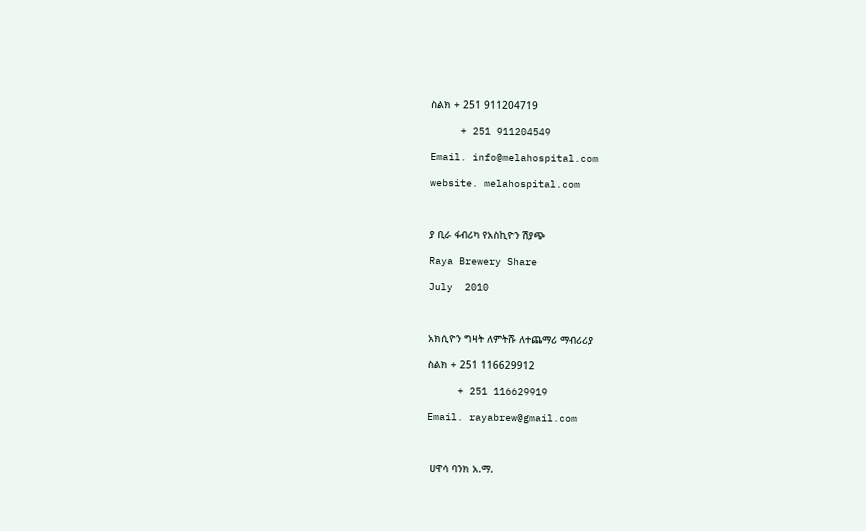ስልክ + 251 911204719

     + 251 911204549

Email. info@melahospital.com

website. melahospital.com



ያ ቢራ ፋብሪካ የአስኪዮን ሽያጭ

Raya Brewery Share

July  2010



አክሲዮን ግዛት ለምትሹ ለተጨማሪ ማብሪሪያ

ስልክ + 251 116629912

     + 251 116629919

Email. rayabrew@gmail.com



 ሀዋሳ ባንክ አ.ማ.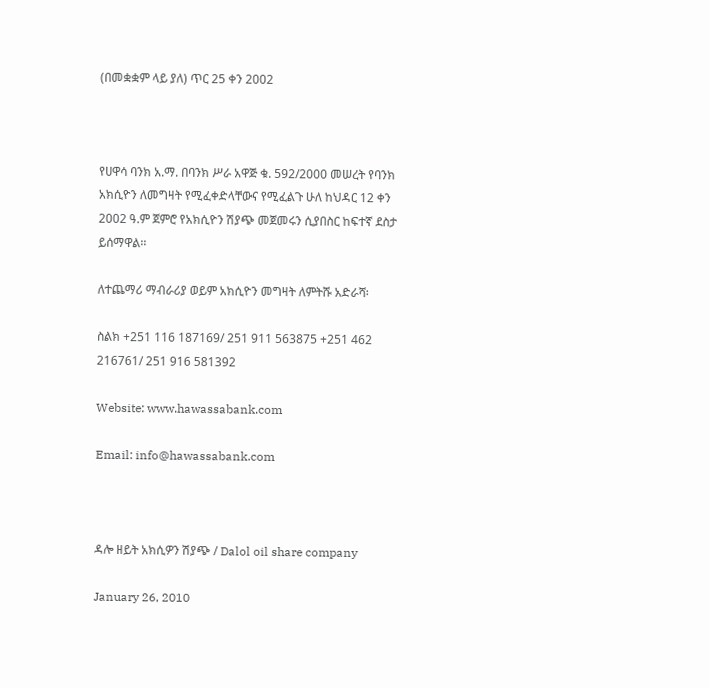(በመቋቋም ላይ ያለ) ጥር 25 ቀን 2002



የሀዋሳ ባንክ አ.ማ. በባንክ ሥራ አዋጅ ቁ. 592/2000 መሠረት የባንክ አክሲዮን ለመግዛት የሚፈቀድላቸውና የሚፈልጉ ሁለ ከህዳር 12 ቀን 2002 ዓ.ም ጀምሮ የአክሲዮን ሽያጭ መጀመሩን ሲያበስር ከፍተኛ ደስታ ይሰማዋል፡፡

ለተጨማሪ ማብራሪያ ወይም አክሲዮን መግዛት ለምትሹ አድራሻ፡

ስልክ +251 116 187169/ 251 911 563875 +251 462 216761/ 251 916 581392

Website: www.hawassabank.com

Email: info@hawassabank.com



ዳሎ ዘይት አክሲዎን ሽያጭ / Dalol oil share company

January 26, 2010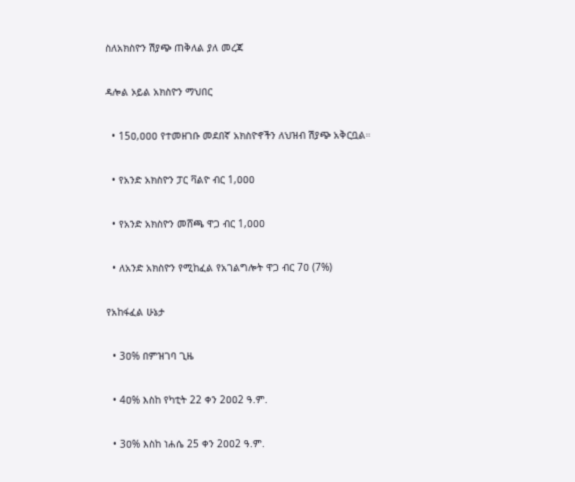ስለአክስዮን ሽያጭ ጠቅለል ያለ መረጃ

ዳሎል ኦይል አክስዮን ማህበር

  • 15ዐ,ዐዐዐ የተመዘገቡ መደበኛ አክስዮኖችን ለህዝብ ሽያጭ አቅርቧል።

  • የአንድ አክስዮን ፓር ቫልዮ ብር 1,ዐዐዐ

  • የአንድ አክስዮን መሸጫ ዋጋ ብር 1,ዐዐዐ

  • ለአንድ አክስዮን የሚከፈል የአገልግሎት ዋጋ ብር 7ዐ (7%)

የአከፋፈል ሁኔታ

  • 3ዐ% በምዝገባ ጊዜ

  • 4ዐ% እስከ የካቲት 22 ቀን 2ዐዐ2 ዓ.ም.

  • 3ዐ% እስከ ነሐሴ 25 ቀን 2ዐዐ2 ዓ.ም.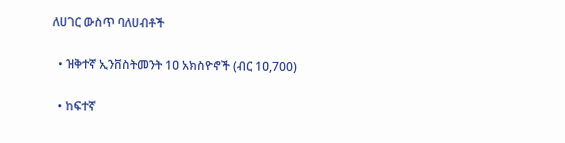ለሀገር ውስጥ ባለሀብቶች

  • ዝቅተኛ ኢንቨስትመንት 1ዐ አክስዮኖች (ብር 1ዐ,700)

  • ከፍተኛ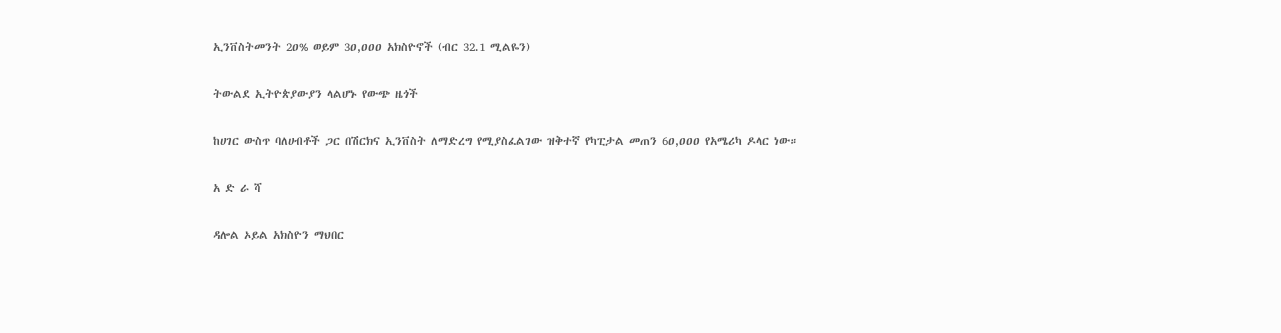ኢንቨስትመንት 2ዐ% ወይም 3ዐ,ዐዐዐ አክስዮኖች (ብር 32.1 ሚልዬን)

ትውልደ ኢትዮጵያውያን ላልሆኑ የውጭ ዜጎች

ከሀገር ውስጥ ባለሀብቶች ጋር በሽርክና ኢንቨስት ለማድረግ የሚያስፈልገው ዝቅተኛ የካፒታል መጠን 6ዐ,ዐዐዐ የአሜሪካ ዶላር ነው።

አ ድ ራ ሻ

ዳሎል ኦይል አክስዮን ማህበር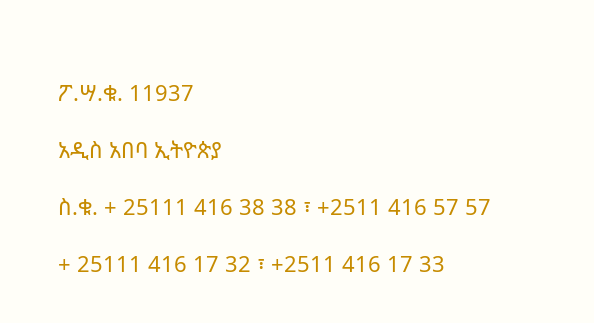ፖ.ሣ.ቁ. 11937

አዲስ አበባ ኢትዮጵያ

ስ.ቁ. + 25111 416 38 38 ፣ +2511 416 57 57

+ 25111 416 17 32 ፣ +2511 416 17 33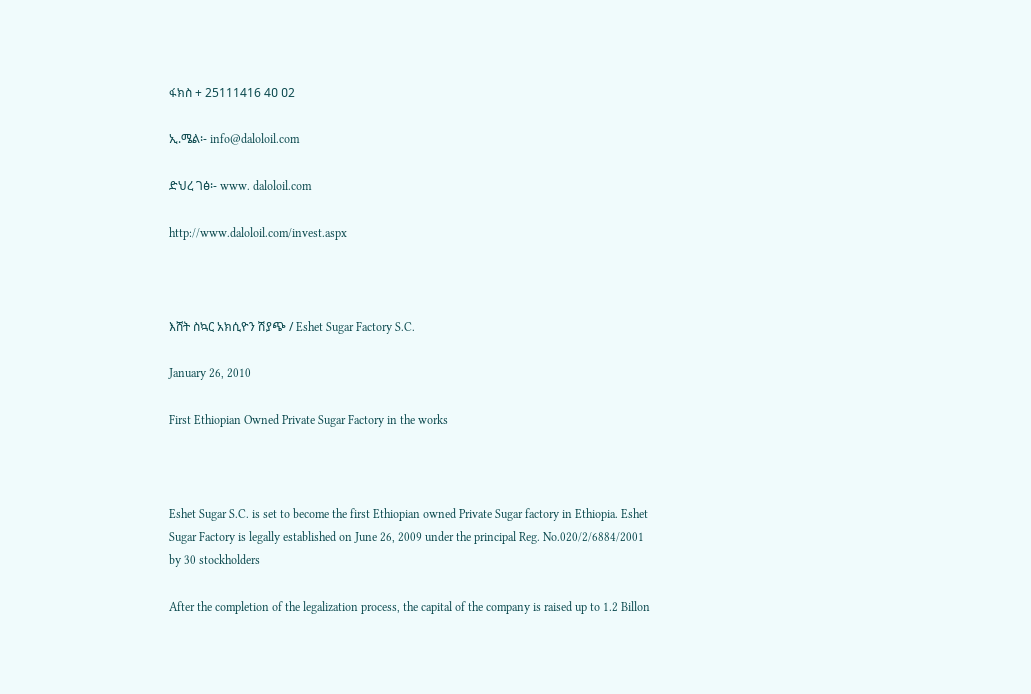ፋክስ + 25111416 4ዐ ዐ2

ኢ.ሜል፡- info@daloloil.com

ድህረ ገፅ፡- www. daloloil.com

http://www.daloloil.com/invest.aspx



እሸት ስኳር አክሲዮን ሽያጭ / Eshet Sugar Factory S.C.

January 26, 2010

First Ethiopian Owned Private Sugar Factory in the works



Eshet Sugar S.C. is set to become the first Ethiopian owned Private Sugar factory in Ethiopia. Eshet Sugar Factory is legally established on June 26, 2009 under the principal Reg. No.020/2/6884/2001 by 30 stockholders

After the completion of the legalization process, the capital of the company is raised up to 1.2 Billon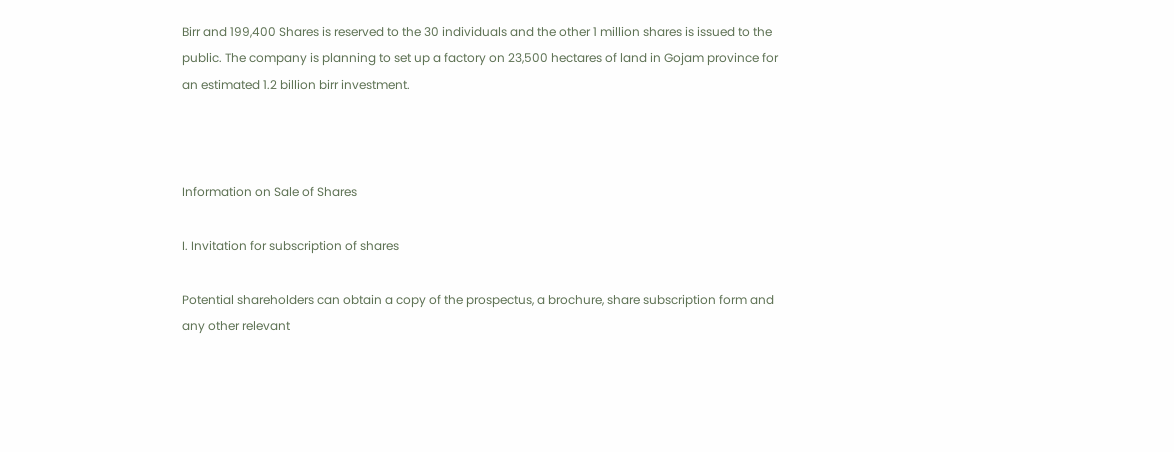Birr and 199,400 Shares is reserved to the 30 individuals and the other 1 million shares is issued to the public. The company is planning to set up a factory on 23,500 hectares of land in Gojam province for an estimated 1.2 billion birr investment.



Information on Sale of Shares

I. Invitation for subscription of shares

Potential shareholders can obtain a copy of the prospectus, a brochure, share subscription form and any other relevant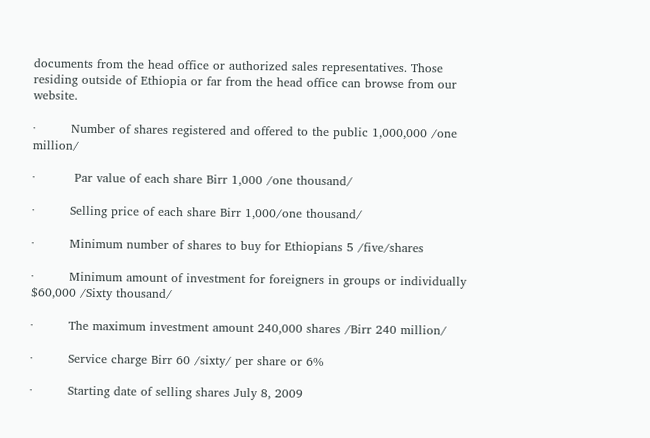documents from the head office or authorized sales representatives. Those residing outside of Ethiopia or far from the head office can browse from our website.

·         Number of shares registered and offered to the public 1,000,000 /one million/

·          Par value of each share Birr 1,000 /one thousand/

·         Selling price of each share Birr 1,000/one thousand/

·         Minimum number of shares to buy for Ethiopians 5 /five/shares

·         Minimum amount of investment for foreigners in groups or individually $60,000 /Sixty thousand/

·         The maximum investment amount 240,000 shares /Birr 240 million/

·         Service charge Birr 60 /sixty/ per share or 6%

·         Starting date of selling shares July 8, 2009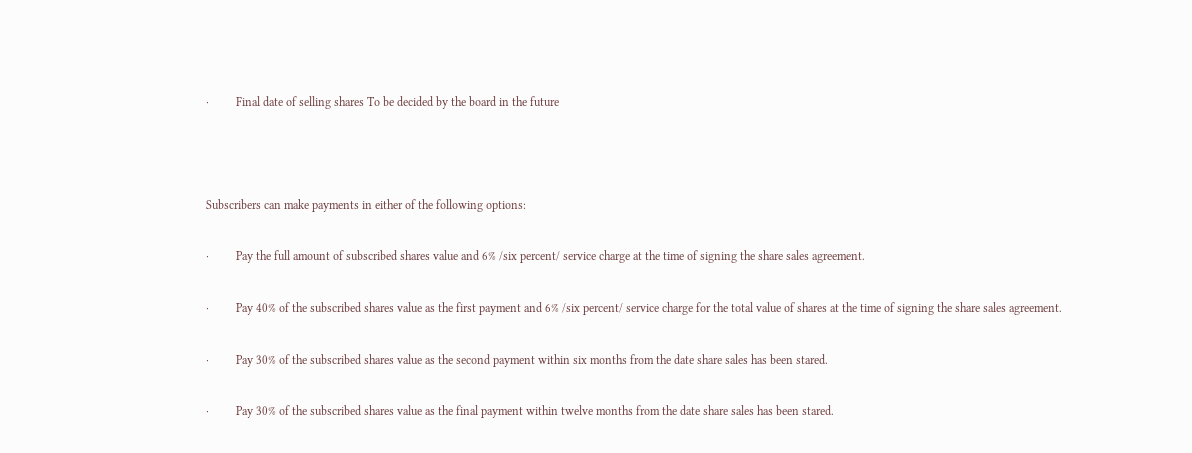·         Final date of selling shares To be decided by the board in the future



Subscribers can make payments in either of the following options:

·         Pay the full amount of subscribed shares value and 6% /six percent/ service charge at the time of signing the share sales agreement.

·         Pay 40% of the subscribed shares value as the first payment and 6% /six percent/ service charge for the total value of shares at the time of signing the share sales agreement.

·         Pay 30% of the subscribed shares value as the second payment within six months from the date share sales has been stared.

·         Pay 30% of the subscribed shares value as the final payment within twelve months from the date share sales has been stared.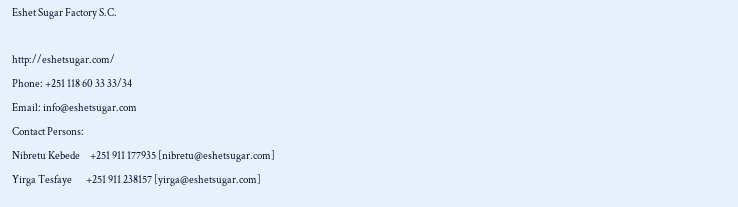Eshet Sugar Factory S.C.

http://eshetsugar.com/
Phone: +251 118 60 33 33/34
Email: info@eshetsugar.com
Contact Persons:
Nibretu Kebede     +251 911 177935 [nibretu@eshetsugar.com]
Yirga Tesfaye       +251 911 238157 [yirga@eshetsugar.com]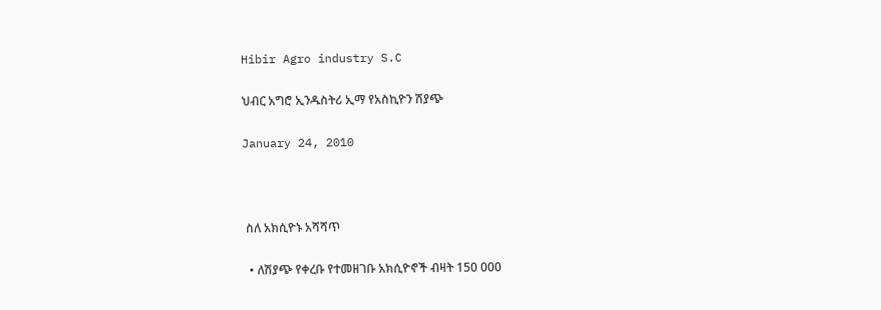Hibir Agro industry S.C

ህብር አግሮ ኢንዱስትሪ ኢማ የአስኪዮን ሽያጭ

January 24, 2010



 ስለ አክሲዮኑ አሻሻጥ

  • ለሽያጭ የቀረቡ የተመዘገቡ አክሲዮኖች ብዛት 150 000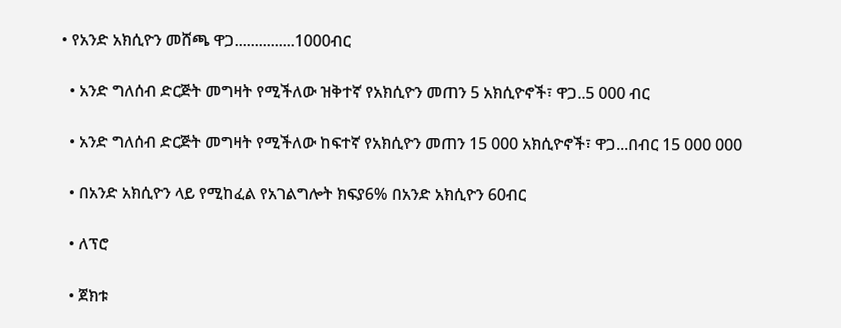• የአንድ አክሲዮን መሸጫ ዋጋ...............1000ብር

  • አንድ ግለሰብ ድርጅት መግዛት የሚችለው ዝቅተኛ የአክሲዮን መጠን 5 አክሲዮኖች፣ ዋጋ..5 000 ብር

  • አንድ ግለሰብ ድርጅት መግዛት የሚችለው ከፍተኛ የአክሲዮን መጠን 15 000 አክሲዮኖች፣ ዋጋ...በብር 15 000 000

  • በአንድ አክሲዮን ላይ የሚከፈል የአገልግሎት ክፍያ6% በአንድ አክሲዮን 60ብር

  • ለፕሮ

  • ጀክቱ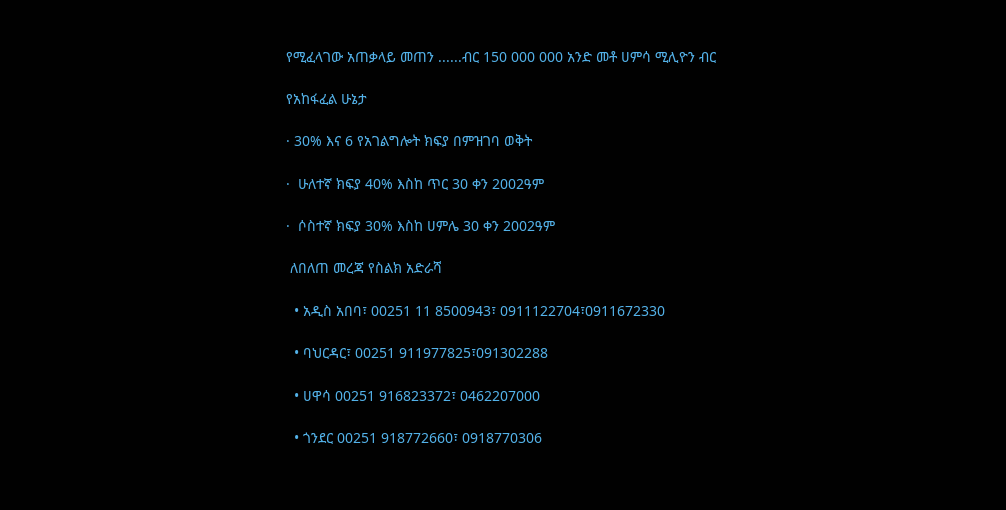የሚፈላገው አጠቃላይ መጠን ......ብር 150 000 000 አንድ መቶ ሀምሳ ሚሊዮን ብር

የአከፋፈል ሁኔታ

· 30% እና 6 የአገልግሎት ክፍያ በምዝገባ ወቅት

·  ሁለተኛ ክፍያ 40% እስከ ጥር 30 ቀን 2002ዓም

·  ሶስተኛ ክፍያ 30% እስከ ሀምሌ 30 ቀን 2002ዓም

 ለበለጠ መረጃ የስልክ አድራሻ

  • አዲስ አበባ፣ 00251 11 8500943፣ 0911122704፣0911672330

  • ባህርዳር፣ 00251 911977825፣091302288

  • ሀዋሳ 00251 916823372፣ 0462207000

  • ጎንደር 00251 918772660፣ 0918770306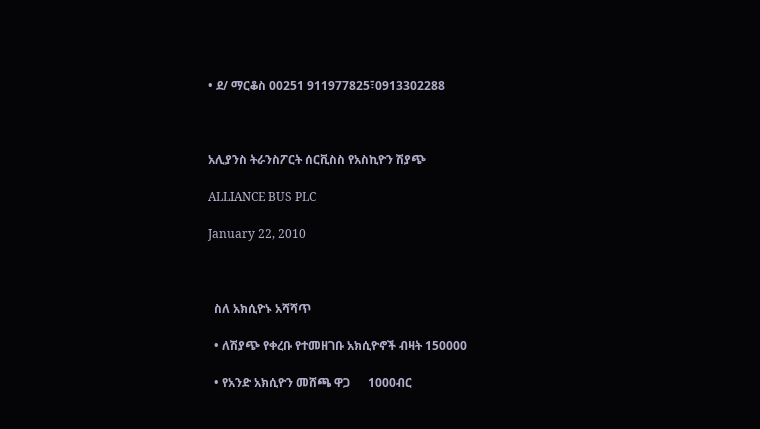• ደ/ ማርቆስ 00251 911977825፣0913302288



አሊያንስ ትራንስፖርት ሰርቪስስ የአስኪዮን ሽያጭ

ALLIANCE BUS PLC

January 22, 2010



  ስለ አክሲዮኑ አሻሻጥ

  • ለሽያጭ የቀረቡ የተመዘገቡ አክሲዮኖች ብዛት 150000

  • የአንድ አክሲዮን መሸጫ ዋጋ      1000ብር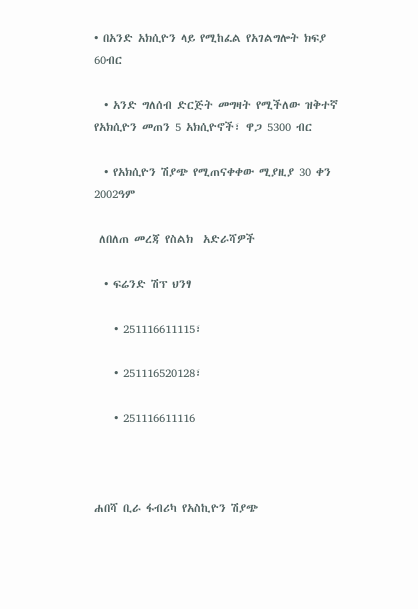• በአንድ አክሲዮን ላይ የሚከፈል የአገልግሎት ክፍያ 60ብር

  • አንድ ግለሰብ ድርጅት መግዛት የሚችለው ዝቅተኛ የአክሲዮን መጠን 5 አክሲዮኖች፣ ዋጋ 5300 ብር

  • የአክሲዮን ሽያጭ የሚጠናቀቀው ሚያዚያ 30 ቀን 2002ዓም

 ለበለጠ መረጃ የስልክ  አድራሻዎች

  • ፍሬንድ ሽፕ ህንፃ

    • 251116611115፣

    • 251116520128፣

    • 251116611116



ሐበሻ ቢራ ፋብሪካ የአስኪዮን ሽያጭ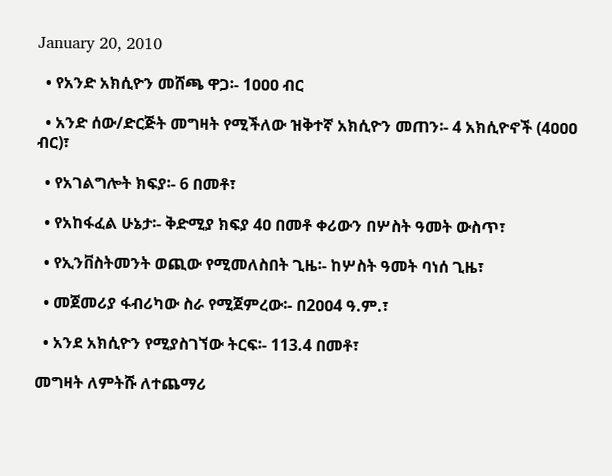January 20, 2010

  • የአንድ አክሲዮን መሸጫ ዋጋ፡- 1ዐዐዐ ብር

  • አንድ ሰው/ድርጅት መግዛት የሚችለው ዝቅተኛ አክሲዮን መጠን፡- 4 አክሲዮኖች (4ዐዐዐ ብር)፣

  • የአገልግሎት ክፍያ፡- 6 በመቶ፣

  • የአከፋፈል ሁኔታ፡- ቅድሚያ ክፍያ 4ዐ በመቶ ቀሪውን በሦስት ዓመት ውስጥ፣

  • የኢንቨስትመንት ወጪው የሚመለስበት ጊዜ፡- ከሦስት ዓመት ባነሰ ጊዜ፣

  • መጀመሪያ ፋብሪካው ስራ የሚጀምረው፡- በ2ዐዐ4 ዓ.ም.፣

  • አንደ አክሲዮን የሚያስገኘው ትርፍ፡- 113.4 በመቶ፣

መግዛት ለምትሹ ለተጨማሪ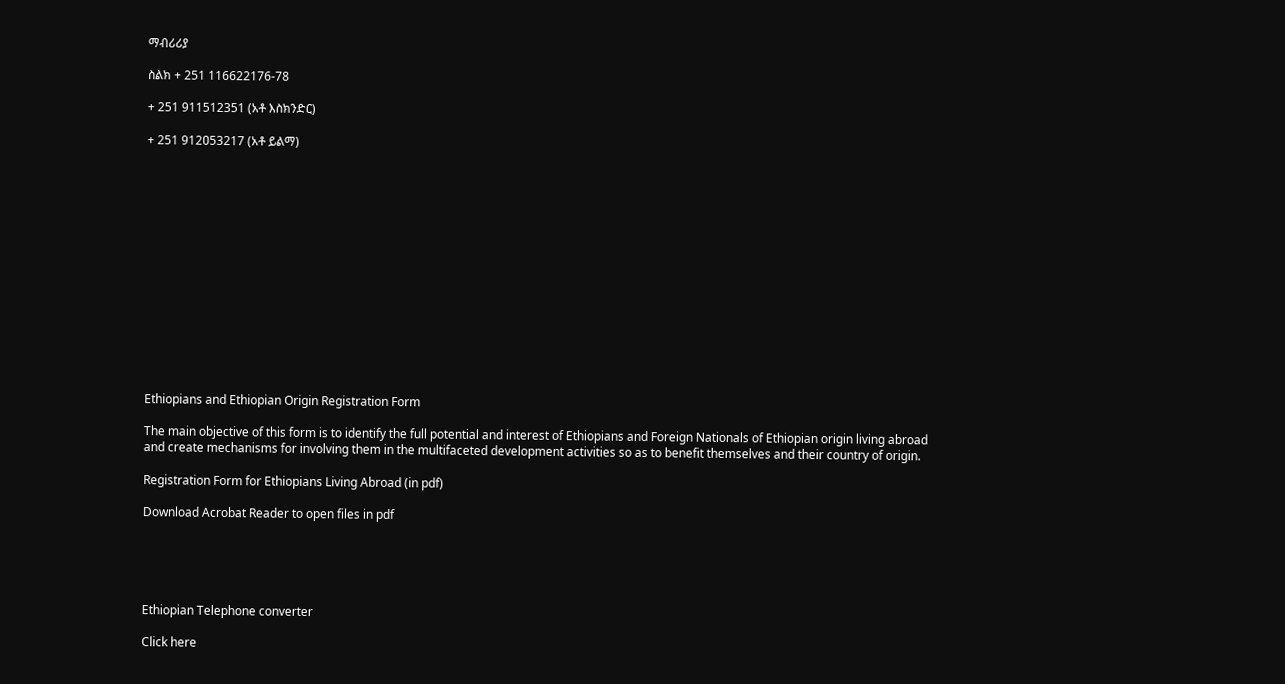ማብሪሪያ

ስልክ + 251 116622176-78

+ 251 911512351 (አቶ እስክንድር)

+ 251 912ዐ53217 (አቶ ይልማ)















Ethiopians and Ethiopian Origin Registration Form

The main objective of this form is to identify the full potential and interest of Ethiopians and Foreign Nationals of Ethiopian origin living abroad and create mechanisms for involving them in the multifaceted development activities so as to benefit themselves and their country of origin.

Registration Form for Ethiopians Living Abroad (in pdf)

Download Acrobat Reader to open files in pdf





Ethiopian Telephone converter

Click here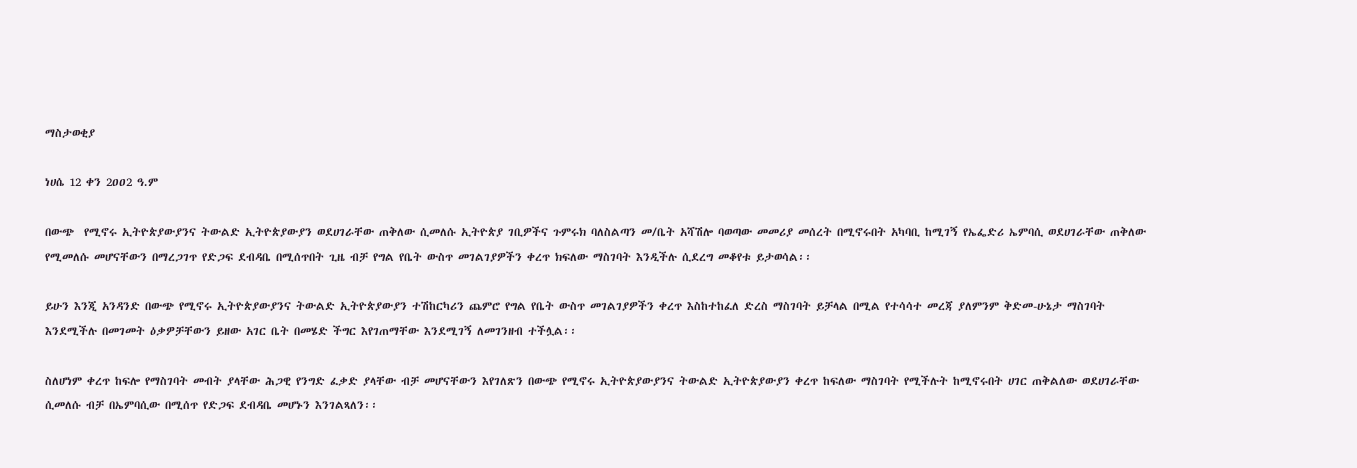ማስታወቂያ

ነሀሴ 12 ቀን 2ዐዐ2 ዓ.ም

በውጭ  የሚኖሩ ኢትዮጵያውያንና ትውልድ ኢትዮጵያውያን ወደሀገራቸው ጠቅለው ሲመለሱ ኢትዮጵያ ገቢዎችና ጉምሩክ ባለስልጣን መ/ቤት አሻሽሎ ባወጣው መመሪያ መሰረት በሚኖሩበት አካባቢ ከሚገኝ የኤፌድሪ ኤምባሲ ወደሀገራቸው ጠቅለው የሚመለሱ መሆናቸውን በማረጋገጥ የድጋፍ ደብዳቤ በሚሰጥበት ጊዜ ብቻ የግል የቤት ውስጥ መገልገያዎችን ቀረጥ ክፍለው ማስገባት እንዲችሉ ሲደረግ መቆየቱ ይታወሳል፡፡

ይሁን እንጂ አንዳንድ በውጭ የሚኖሩ ኢትዮጵያውያንና ትውልድ ኢትዮጵያውያን ተሽከርካሪን ጨምሮ የግል የቤት ውስጥ መገልገያዎችን ቀረጥ እስከተከፈለ ድረስ ማስገባት ይቻላል በሚል የተሳሳተ መረጃ ያለምንም ቅድመ-ሁኔታ ማስገባት እንደሚችሉ በመገመት ዕቃዎቻቸውን ይዘው አገር ቤት በመሄድ ችግር እየገጠማቸው እንደሚገኝ ለመገንዘብ ተችሏል፡፡

ስለሆነም ቀረጥ ከፍሎ የማስገባት መብት ያላቸው ሕጋዊ የንግድ ፈቃድ ያላቸው ብቻ መሆናቸውን እየገለጽን በውጭ የሚኖሩ ኢትዮጵያውያንና ትውልድ ኢትዮጵያውያን ቀረጥ ከፍለው ማስገባት የሚችሉት ከሚኖሩበት ሀገር ጠቅልለው ወደሀገራቸው ሲመለሱ ብቻ በኤምባሲው በሚሰጥ የድጋፍ ደብዳቤ መሆኑን እንገልጻለን፡፡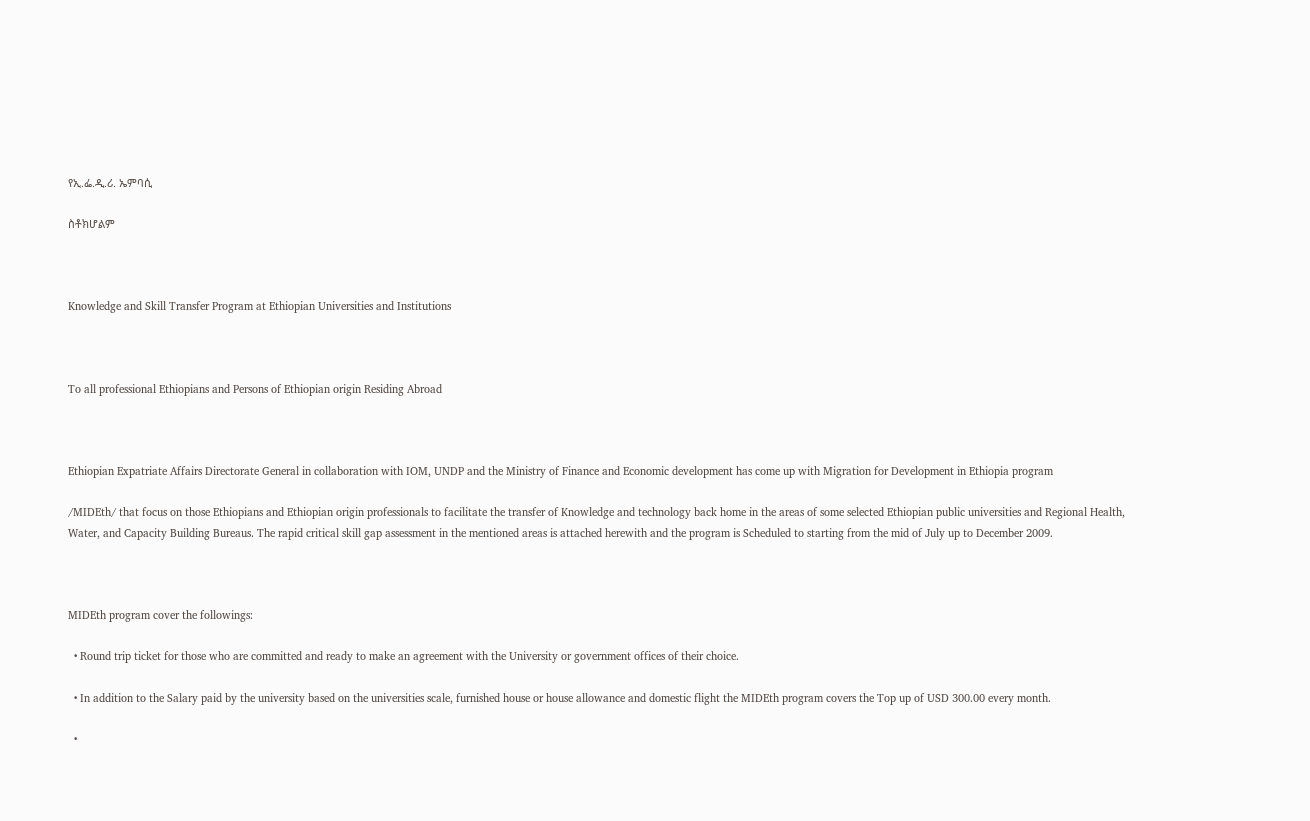የኢ.ፌ.ዲ.ሪ. ኤምባሲ

ስቶክሆልም



Knowledge and Skill Transfer Program at Ethiopian Universities and Institutions



To all professional Ethiopians and Persons of Ethiopian origin Residing Abroad



Ethiopian Expatriate Affairs Directorate General in collaboration with IOM, UNDP and the Ministry of Finance and Economic development has come up with Migration for Development in Ethiopia program

/MIDEth/ that focus on those Ethiopians and Ethiopian origin professionals to facilitate the transfer of Knowledge and technology back home in the areas of some selected Ethiopian public universities and Regional Health, Water, and Capacity Building Bureaus. The rapid critical skill gap assessment in the mentioned areas is attached herewith and the program is Scheduled to starting from the mid of July up to December 2009.



MIDEth program cover the followings:

  • Round trip ticket for those who are committed and ready to make an agreement with the University or government offices of their choice.

  • In addition to the Salary paid by the university based on the universities scale, furnished house or house allowance and domestic flight the MIDEth program covers the Top up of USD 300.00 every month.

  •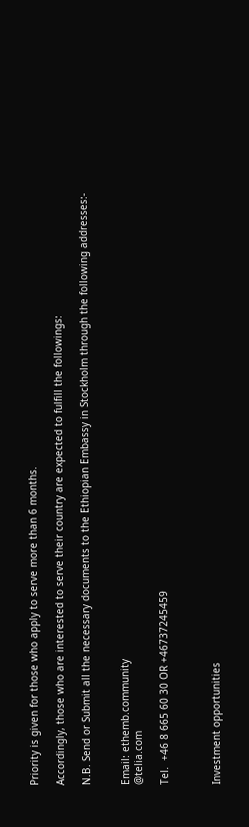Priority is given for those who apply to serve more than 6 months.

Accordingly, those who are interested to serve their country are expected to fulfill the followings:

N.B. Send or Submit all the necessary documents to the Ethiopian Embassy in Stockholm through the following addresses:-


Email: ethemb.community
@telia.com

Tel.  +46 8 665 60 30 OR +46737245459



Investment opportunities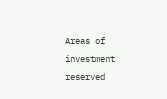Areas of investment reserved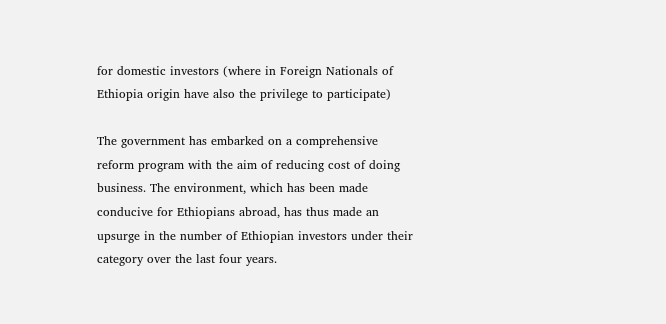for domestic investors (where in Foreign Nationals of Ethiopia origin have also the privilege to participate)

The government has embarked on a comprehensive reform program with the aim of reducing cost of doing business. The environment, which has been made conducive for Ethiopians abroad, has thus made an upsurge in the number of Ethiopian investors under their category over the last four years.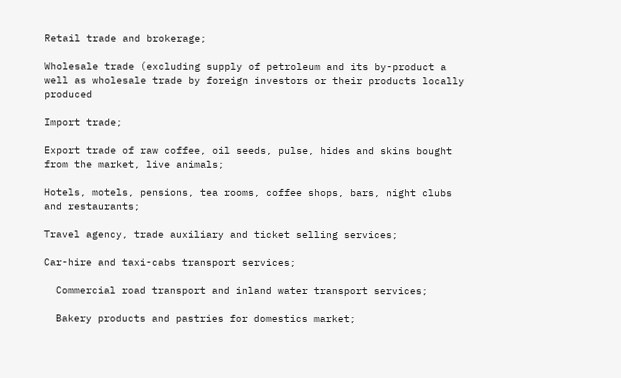Retail trade and brokerage;

Wholesale trade (excluding supply of petroleum and its by-product a well as wholesale trade by foreign investors or their products locally produced

Import trade;

Export trade of raw coffee, oil seeds, pulse, hides and skins bought from the market, live animals;

Hotels, motels, pensions, tea rooms, coffee shops, bars, night clubs and restaurants;

Travel agency, trade auxiliary and ticket selling services;

Car-hire and taxi-cabs transport services;

  Commercial road transport and inland water transport services;

  Bakery products and pastries for domestics market;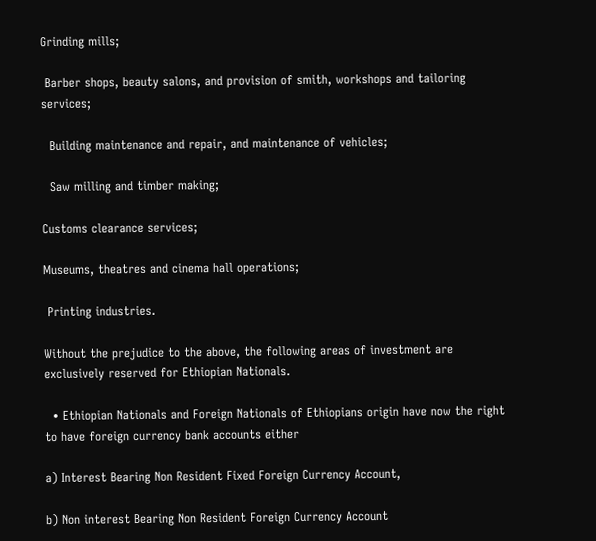Grinding mills;

 Barber shops, beauty salons, and provision of smith, workshops and tailoring services;

  Building maintenance and repair, and maintenance of vehicles;

  Saw milling and timber making;

Customs clearance services;

Museums, theatres and cinema hall operations;

 Printing industries.

Without the prejudice to the above, the following areas of investment are exclusively reserved for Ethiopian Nationals.

  • Ethiopian Nationals and Foreign Nationals of Ethiopians origin have now the right to have foreign currency bank accounts either

a) Interest Bearing Non Resident Fixed Foreign Currency Account,

b) Non interest Bearing Non Resident Foreign Currency Account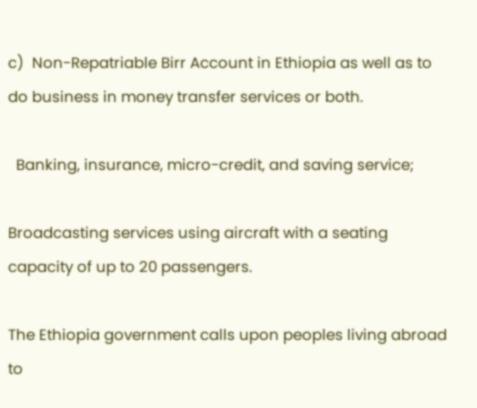c)  Non-Repatriable Birr Account in Ethiopia as well as to do business in money transfer services or both.

  Banking, insurance, micro-credit, and saving service;

Broadcasting services using aircraft with a seating capacity of up to 20 passengers.

The Ethiopia government calls upon peoples living abroad to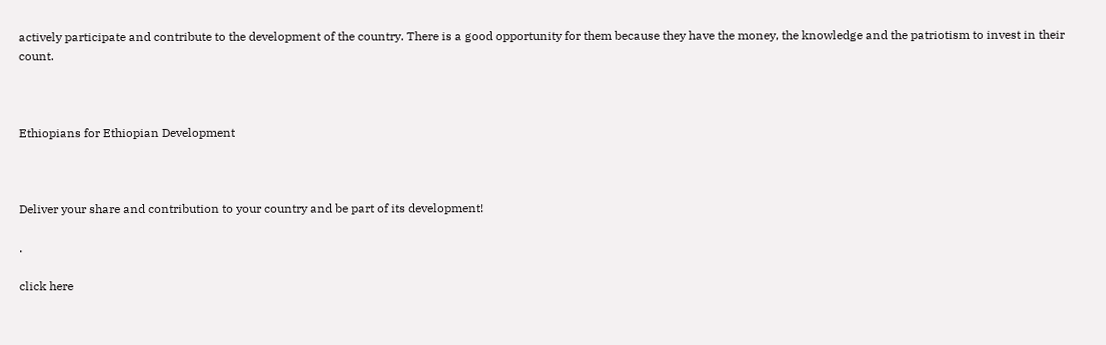actively participate and contribute to the development of the country. There is a good opportunity for them because they have the money, the knowledge and the patriotism to invest in their count.



Ethiopians for Ethiopian Development



Deliver your share and contribution to your country and be part of its development!

.

click here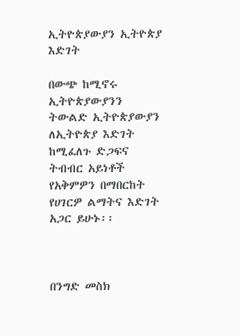ኢትዮጵያውያን ኢትዮጵያ እድገት

በውጭ ከሚኖሩ ኢትዮጵያውያንን ትውልድ ኢትዮጵያውያን ለኢትዮጵያ እድገት ከሚፈለጉ ድጋፍና ትብብር አይነቶች የአቅምዎን በማበርከት የሀገርዎ ልማትና እድገት አጋር ይሁኑ፡፡



በንግድ መስክ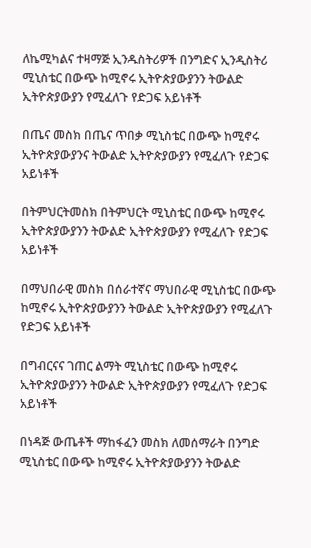ለኬሚካልና ተዛማጅ ኢንዱስትሪዎች በንግድና ኢንዲስትሪ ሚኒስቴር በውጭ ከሚኖሩ ኢትዮጵያውያንን ትውልድ ኢትዮጵያውያን የሚፈለጉ የድጋፍ አይነቶች

በጤና መስክ በጤና ጥበቃ ሚኒስቴር በውጭ ከሚኖሩ ኢትዮጵያውያንና ትውልድ ኢትዮጵያውያን የሚፈለጉ የድጋፍ አይነቶች

በትምህርትመስክ በትምህርት ሚኒስቴር በውጭ ከሚኖሩ ኢትዮጵያውያንን ትውልድ ኢትዮጵያውያን የሚፈለጉ የድጋፍ አይነቶች

በማህበራዊ መስክ በሰራተኛና ማህበራዊ ሚኒስቴር በውጭ ከሚኖሩ ኢትዮጵያውያንን ትውልድ ኢትዮጵያውያን የሚፈለጉ የድጋፍ አይነቶች

በግብርናና ገጠር ልማት ሚኒስቴር በውጭ ከሚኖሩ ኢትዮጵያውያንን ትውልድ ኢትዮጵያውያን የሚፈለጉ የድጋፍ አይነቶች

በነዳጅ ውጤቶች ማከፋፈን መስክ ለመሰማራት በንግድ ሚኒስቴር በውጭ ከሚኖሩ ኢትዮጵያውያንን ትውልድ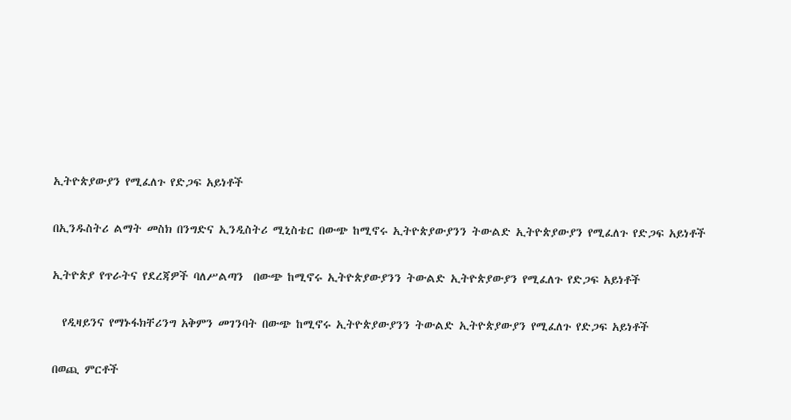ኢትዮጵያውያን የሚፈለጉ የድጋፍ አይነቶች

በኢንዱስትሪ ልማት መስክ በንግድና ኢንዲስትሪ ሚኒስቴር በውጭ ከሚኖሩ ኢትዮጵያውያንን ትውልድ ኢትዮጵያውያን የሚፈለጉ የድጋፍ አይነቶች

ኢትዮጵያ የጥራትና የደረጃዎች ባለሥልጣን  በውጭ ከሚኖሩ ኢትዮጵያውያንን ትውልድ ኢትዮጵያውያን የሚፈለጉ የድጋፍ አይነቶች

  የዲዛይንና የማኑፋክቸሪንግ አቅምን መገንባት በውጭ ከሚኖሩ ኢትዮጵያውያንን ትውልድ ኢትዮጵያውያን የሚፈለጉ የድጋፍ አይነቶች

በወጪ ምርቶች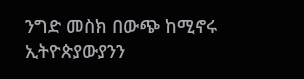ንግድ መስክ በውጭ ከሚኖሩ ኢትዮጵያውያንን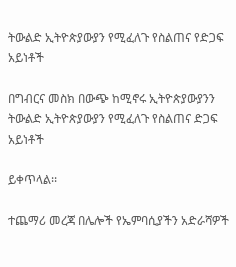ትውልድ ኢትዮጵያውያን የሚፈለጉ የስልጠና የድጋፍ አይነቶች

በግብርና መስክ በውጭ ከሚኖሩ ኢትዮጵያውያንን ትውልድ ኢትዮጵያውያን የሚፈለጉ የስልጠና ድጋፍ አይነቶች

ይቀጥላል፡፡

ተጨማሪ መረጃ በሌሎች የኤምባሲያችን አድራሻዎች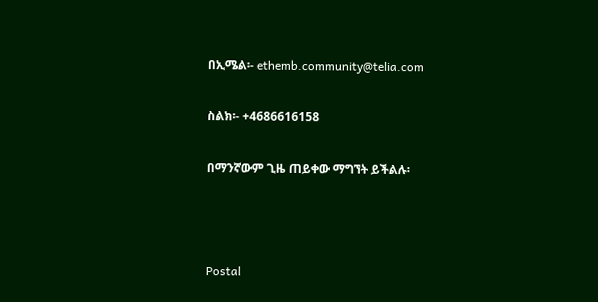በኢሜል፡- ethemb.community@telia.com

ስልክ፡- +4686616158

በማንኛውም ጊዜ ጠይቀው ማግኘት ይችልሉ፡



Postal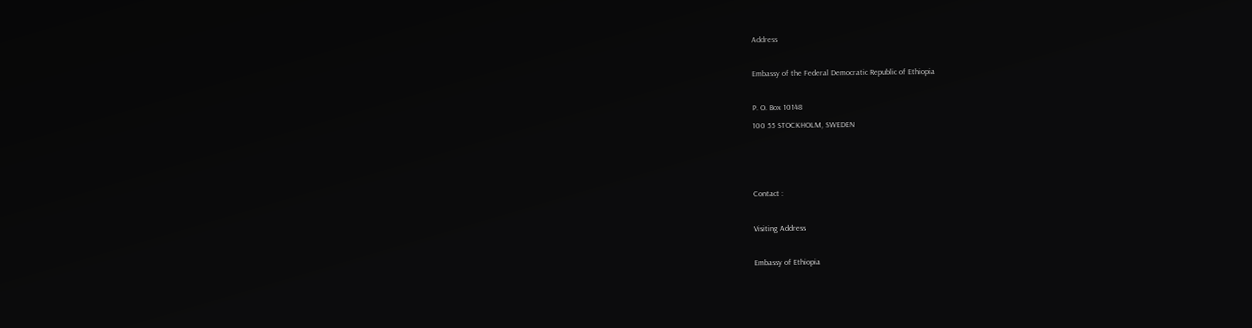Address

Embassy of the Federal Democratic Republic of Ethiopia

P. O. Box 10148
100 55 STOCKHOLM, SWEDEN



Contact :

Visiting Address

Embassy of Ethiopia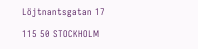Löjtnantsgatan 17

115 50 STOCKHOLM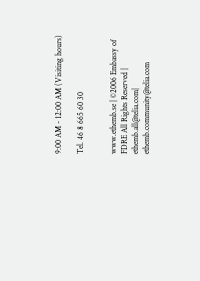9:00 AM - 12:00 AM (Visiting hours)

Tel. 46 8 665 60 30


www.ethemb.se | ©2006 Embassy of FDRE All Rights Reserved | ethemb.all@telia.com| ethemb.community@telia.com